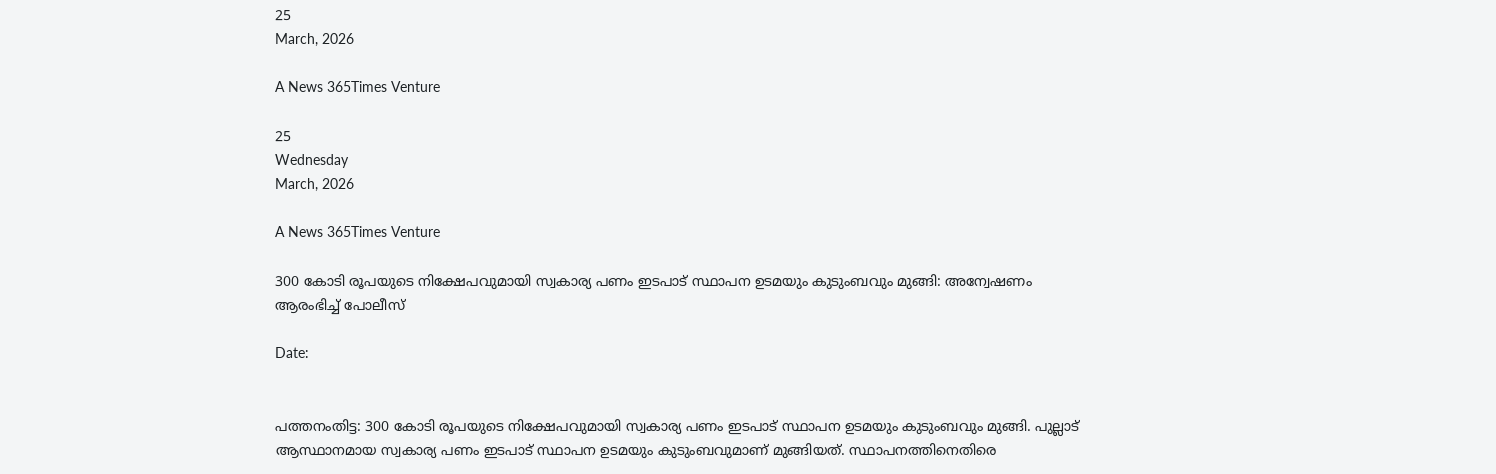25
March, 2026

A News 365Times Venture

25
Wednesday
March, 2026

A News 365Times Venture

300 കോടി രൂപയുടെ നിക്ഷേപവുമായി സ്വകാര്യ പണം ഇടപാട് സ്ഥാപന ഉടമയും കുടുംബവും മുങ്ങി: അന്വേഷണം ആരംഭിച്ച് പോലീസ്

Date:


പത്തനംതിട്ട: 300 കോടി രൂപയുടെ നിക്ഷേപവുമായി സ്വകാര്യ പണം ഇടപാട് സ്ഥാപന ഉടമയും കുടുംബവും മുങ്ങി. പുല്ലാട് ആസ്ഥാനമായ സ്വകാര്യ പണം ഇടപാട് സ്ഥാപന ഉടമയും കുടുംബവുമാണ് മുങ്ങിയത്. സ്ഥാപനത്തിനെതിരെ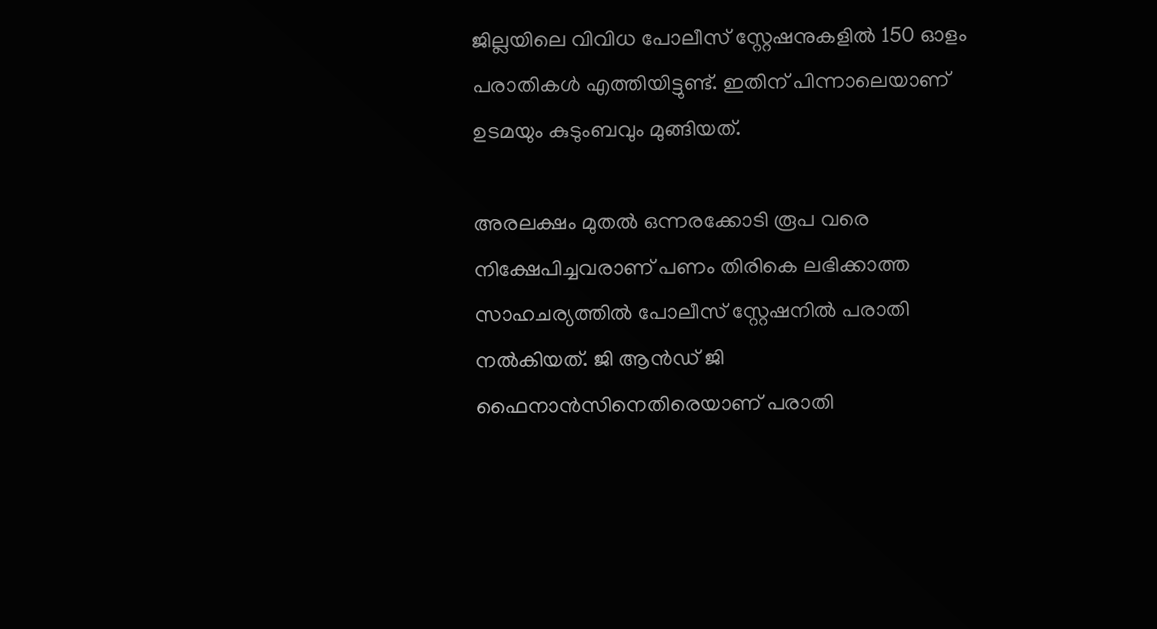ജില്ലയിലെ വിവിധ പോലീസ് സ്റ്റേഷനുകളിൽ 150 ഓളം പരാതികൾ എത്തിയിട്ടുണ്ട്. ഇതിന് പിന്നാലെയാണ് ഉടമയും കുടുംബവും മുങ്ങിയത്.

അരലക്ഷം മുതൽ ഒന്നരക്കോടി രൂപ വരെ നിക്ഷേപിച്ചവരാണ് പണം തിരികെ ലഭിക്കാത്ത സാഹചര്യത്തിൽ പോലീസ് സ്റ്റേഷനിൽ പരാതി നൽകിയത്. ജി ആൻഡ് ജി ഫൈനാൻസിനെതിരെയാണ് പരാതി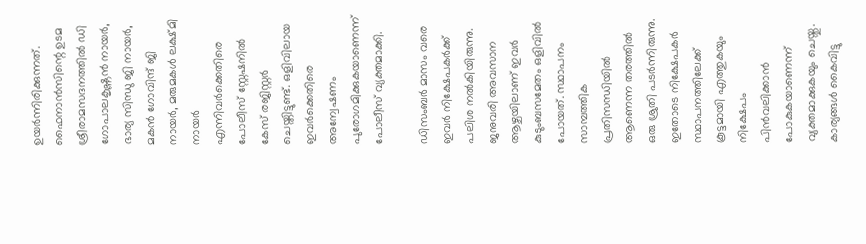ഉയർന്നിരിക്കുന്നത്. ഫൈനാൻസിന്റെ ഉടമ ശ്രീരാമസദനത്തിൽ ഡി ഗോപാലകൃഷ്ണൻ നായർ, ഭാര്യ സിന്ധു ജി നായർ, മകൻ ഗോവിന്ദ് ജി നായർ, മരുമകൾ ലക്ഷ്മി നായർ എന്നിവർക്കെതിരെ പോലീസ് സ്റ്റേഷനിൽ കേസ് രജിസ്റ്റർ ചെയ്തിട്ടുണ്ട്. ഒളിവിലായ ഇവർക്കെതിരെ അന്വേഷണം പുരോഗമിക്കുകയാണെന്ന് പോലീസ് വ്യക്തമാക്കി.

ഡിസംബർ മാസം വരെ ഇവർ നിക്ഷേപകർക്ക് പലിശ നൽകിയിരുന്നു. ജനുവരി അവസാന ആഴ്ചയിലാണ് ഇവർ കുടുംബസമേതം ഒളിവിൽ പോയത്. സ്ഥാപനം സാമ്പത്തിക പ്രതിസന്ധിയിൽ ആണെന്ന തരത്തിൽ ഒരു ശ്രുതി പടർന്നിരുന്നു. ഇതോടെ നിക്ഷേപകർ സ്ഥാപനത്തിലേക്ക് കൂട്ടമായി എത്തുകയും നിക്ഷേപം പിൻവലിക്കാൻ പോകുകയാണെന്ന് വ്യക്തമാക്കുകയും ചെയ്തു. കാര്യങ്ങൾ കൈവിട്ടു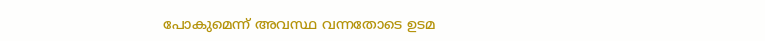പോകുമെന്ന് അവസ്ഥ വന്നതോടെ ഉടമ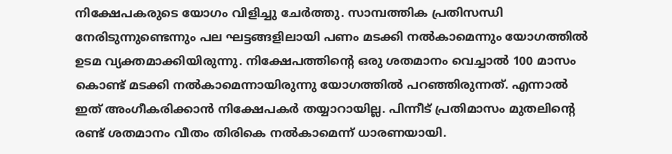നിക്ഷേപകരുടെ യോഗം വിളിച്ചു ചേർത്തു. സാമ്പത്തിക പ്രതിസന്ധി നേരിടുന്നുണ്ടെന്നും പല ഘട്ടങ്ങളിലായി പണം മടക്കി നൽകാമെന്നും യോഗത്തിൽ ഉടമ വ്യക്തമാക്കിയിരുന്നു. നിക്ഷേപത്തിന്റെ ഒരു ശതമാനം വെച്ചാൽ 100 മാസം കൊണ്ട് മടക്കി നൽകാമെന്നായിരുന്നു യോഗത്തിൽ പറഞ്ഞിരുന്നത്. എന്നാൽ ഇത് അംഗീകരിക്കാൻ നിക്ഷേപകർ തയ്യാറായില്ല. പിന്നീട് പ്രതിമാസം മുതലിന്റെ രണ്ട് ശതമാനം വീതം തിരികെ നൽകാമെന്ന് ധാരണയായി.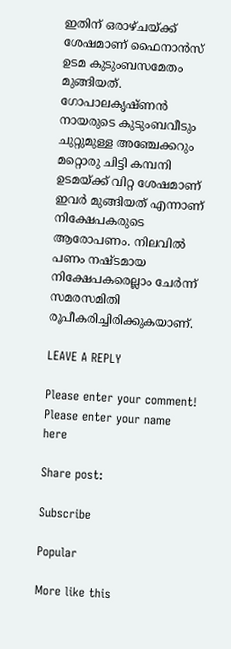ഇതിന് ഒരാഴ്ചയ്ക്ക് ശേഷമാണ് ഫൈനാൻസ് ഉടമ കുടുംബസമേതം മുങ്ങിയത്. ഗോപാലകൃഷ്ണൻ നായരുടെ കുടുംബവീടും ചുറ്റുമുള്ള അഞ്ചേക്കറും മറ്റൊരു ചിട്ടി കമ്പനി ഉടമയ്ക്ക് വിറ്റ ശേഷമാണ് ഇവർ മുങ്ങിയത് എന്നാണ് നിക്ഷേപകരുടെ ആരോപണം. നിലവിൽ പണം നഷ്ടമായ നിക്ഷേപകരെല്ലാം ചേർന്ന് സമരസമിതി രൂപീകരിച്ചിരിക്കുകയാണ്.

LEAVE A REPLY

Please enter your comment!
Please enter your name here

Share post:

Subscribe

Popular

More like this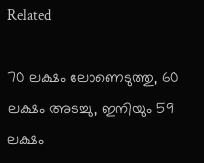Related

70 ലക്ഷം ലോണെടുത്തു, 60 ലക്ഷം അടച്ചു, ഇനിയും 59 ലക്ഷം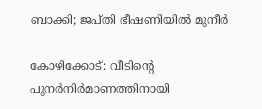ബാക്കി; ജപ്തി ഭീഷണിയില്‍ മുനീര്‍

കോഴിക്കോട്: വീടിന്റെ പുനര്‍നിര്‍മാണത്തിനായി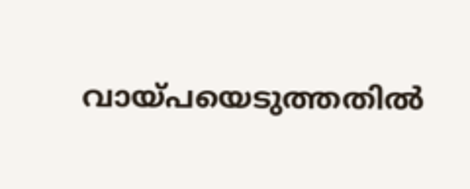വായ്പയെടുത്തതില്‍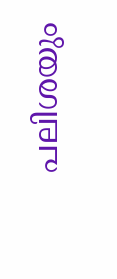പലിശയും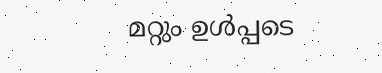മറ്റും ഉള്‍പ്പടെ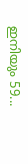ഇനിയും 59...